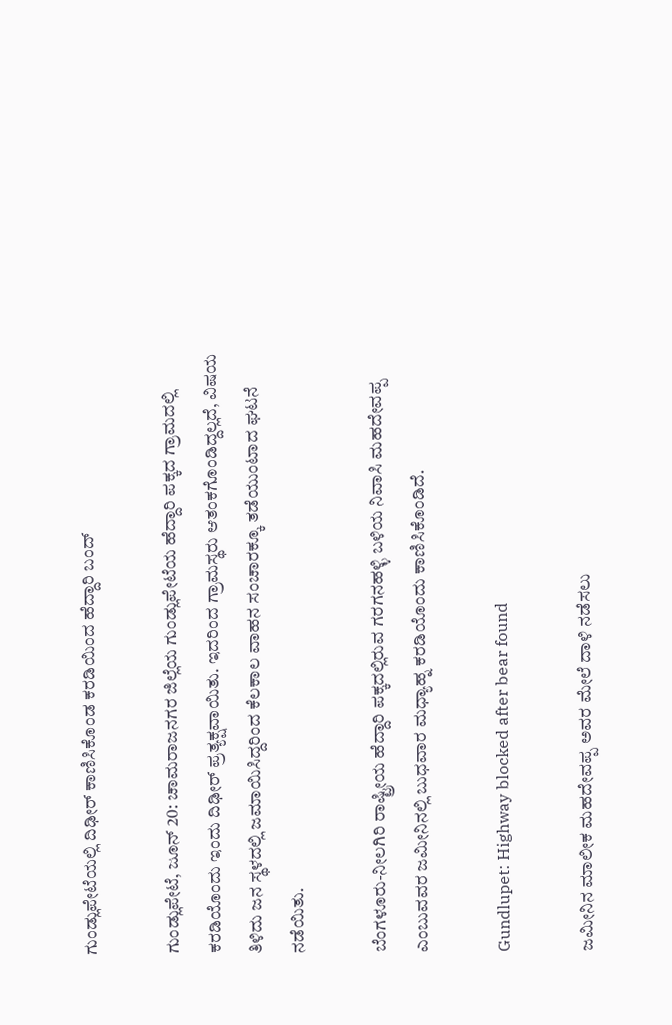ಗುಂಡ್ಲುಪೇಟೆಯಲ್ಲಿ ದಿಢೀರ್ ಕಾಣಿಸಿಕೊಂಡ ಕರಡಿಯಿಂದ ಹೆದ್ದಾರಿ ಬಂದ್

ಗುಂಡ್ಲುಪೇಟೆ, ಜೂನ್ 20: ಚಾಮರಾಜನಗರ ಜಿಲ್ಲೆಯ ಗುಂಡ್ಲುಪೇಟೆಯ ಹೆದ್ದಾರಿ ಪಕ್ಕದ ಗ್ರಾಮದಲ್ಲಿ ಕರಡಿಯೊಂದು ಇಂದು ದಿಢೀರ್ ಪ್ರತ್ಯಕ್ಷವಾಯಿತು. ಇದರಿಂದ ಗ್ರಾಮಸ್ಥರು ಆತಂಕಗೊಂಡಿದ್ದಲ್ಲದೆ, ವಿಷಯ ತಿಳಿದು ಜನ ಸ್ಥಳದಲ್ಲಿ ಜಮಾಯಿಸಿದ್ದರಿಂದ ಕೆಲಕಾಲ ವಾಹನ ಸಂಚಾರಕ್ಕೂ ತಡೆಯುಂಟಾದ ಘಟನೆ ನಡೆಯಿತು.

ಬೆಂಗಳೂರು-ನೀಲಗಿರಿ ರಾಷ್ಟ್ರೀಯ ಹೆದ್ದಾರಿ ಪಕ್ಕದಲ್ಲಿರುವ ಗರಗನಹಳ್ಳಿ ಬಳಿಯ ನಿವಾಸಿ ಮಹದೇವಪ್ಪ ಎಂಬುವವರ ಜಮೀನಿನಲ್ಲಿ ಬುಧವಾರ ಮಧ್ಯಾಹ್ನ ಕರಡಿಯೊಂದು ಕಾಣಿಸಿಕೊಂಡಿದೆ.

Gundlupet: Highway blocked after bear found

ಜಮೀನಿನ ಮಾಲೀಕ ಮಹದೇವಪ್ಪ ಅವರ ಮೇಲೆ ದಾಳಿ ನಡೆಸಲು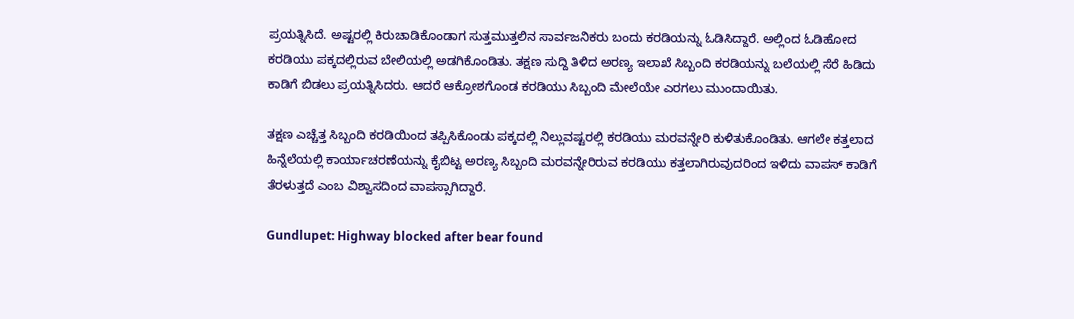ಪ್ರಯತ್ನಿಸಿದೆ. ಅಷ್ಟರಲ್ಲಿ ಕಿರುಚಾಡಿಕೊಂಡಾಗ ಸುತ್ತಮುತ್ತಲಿನ ಸಾರ್ವಜನಿಕರು ಬಂದು ಕರಡಿಯನ್ನು ಓಡಿಸಿದ್ದಾರೆ. ಅಲ್ಲಿಂದ ಓಡಿಹೋದ ಕರಡಿಯು ಪಕ್ಕದಲ್ಲಿರುವ ಬೇಲಿಯಲ್ಲಿ ಅಡಗಿಕೊಂಡಿತು. ತಕ್ಷಣ ಸುದ್ದಿ ತಿಳಿದ ಅರಣ್ಯ ಇಲಾಖೆ ಸಿಬ್ಬಂದಿ ಕರಡಿಯನ್ನು ಬಲೆಯಲ್ಲಿ ಸೆರೆ ಹಿಡಿದು ಕಾಡಿಗೆ ಬಿಡಲು ಪ್ರಯತ್ನಿಸಿದರು. ಆದರೆ ಆಕ್ರೋಶಗೊಂಡ ಕರಡಿಯು ಸಿಬ್ಬಂದಿ ಮೇಲೆಯೇ ಎರಗಲು ಮುಂದಾಯಿತು.

ತಕ್ಷಣ ಎಚ್ಚೆತ್ತ ಸಿಬ್ಬಂದಿ ಕರಡಿಯಿಂದ ತಪ್ಪಿಸಿಕೊಂಡು ಪಕ್ಕದಲ್ಲಿ ನಿಲ್ಲುವಷ್ಟರಲ್ಲಿ ಕರಡಿಯು ಮರವನ್ನೇರಿ ಕುಳಿತುಕೊಂಡಿತು. ಆಗಲೇ ಕತ್ತಲಾದ ಹಿನ್ನೆಲೆಯಲ್ಲಿ ಕಾರ್ಯಾಚರಣೆಯನ್ನು ಕೈಬಿಟ್ಟ ಅರಣ್ಯ ಸಿಬ್ಬಂದಿ ಮರವನ್ನೇರಿರುವ ಕರಡಿಯು ಕತ್ತಲಾಗಿರುವುದರಿಂದ ಇಳಿದು ವಾಪಸ್ ಕಾಡಿಗೆ ತೆರಳುತ್ತದೆ ಎಂಬ ವಿಶ್ವಾಸದಿಂದ ವಾಪಸ್ಸಾಗಿದ್ದಾರೆ.

Gundlupet: Highway blocked after bear found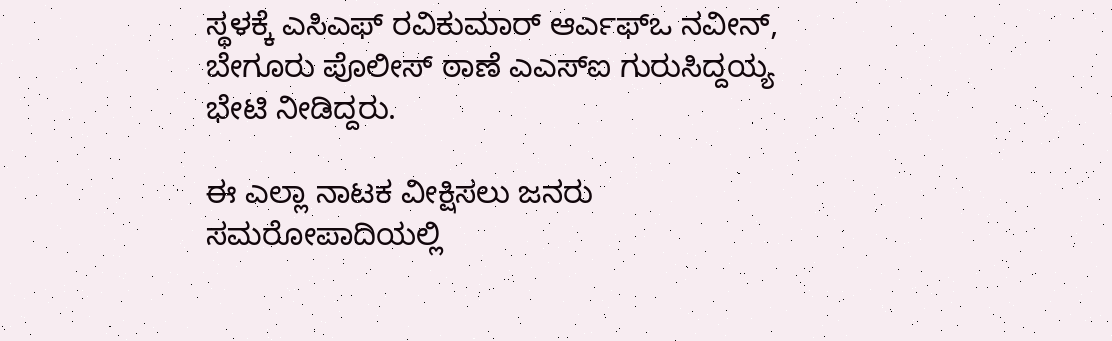ಸ್ಥಳಕ್ಕೆ ಎಸಿಎಫ್ ರವಿಕುಮಾರ್ ಆರ್ಎಫ್‍ಒ ನವೀನ್, ಬೇಗೂರು ಪೊಲೀಸ್ ಠಾಣೆ ಎಎಸ್‍ಐ ಗುರುಸಿದ್ದಯ್ಯ ಭೇಟಿ ನೀಡಿದ್ದರು.

ಈ ಎಲ್ಲಾ ನಾಟಕ ವೀಕ್ಷಿಸಲು ಜನರು ಸಮರೋಪಾದಿಯಲ್ಲಿ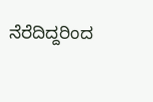ನೆರೆದಿದ್ದರಿಂದ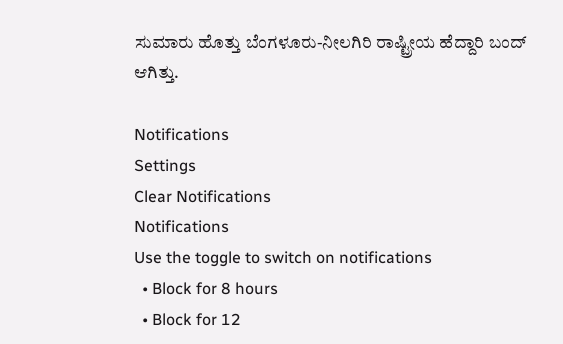ಸುಮಾರು ಹೊತ್ತು ಬೆಂಗಳೂರು-ನೀಲಗಿರಿ ರಾಷ್ಟ್ರೀಯ ಹೆದ್ದಾರಿ ಬಂದ್ ಆಗಿತ್ತು.

Notifications
Settings
Clear Notifications
Notifications
Use the toggle to switch on notifications
  • Block for 8 hours
  • Block for 12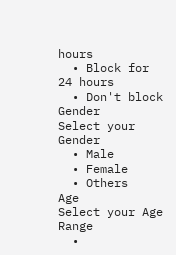hours
  • Block for 24 hours
  • Don't block
Gender
Select your Gender
  • Male
  • Female
  • Others
Age
Select your Age Range
  •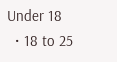Under 18
  • 18 to 25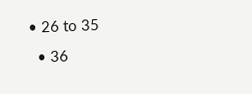• 26 to 35
  • 36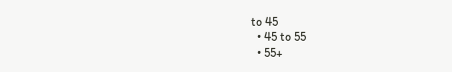to 45
  • 45 to 55
  • 55+